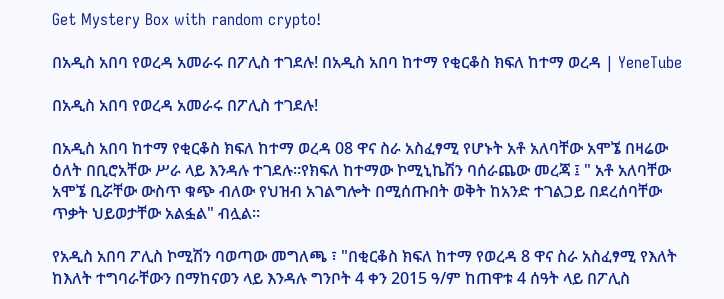Get Mystery Box with random crypto!

በአዲስ አበባ የወረዳ አመራሩ በፖሊስ ተገደሉ! በአዲስ አበባ ከተማ የቂርቆስ ክፍለ ከተማ ወረዳ | YeneTube

በአዲስ አበባ የወረዳ አመራሩ በፖሊስ ተገደሉ!

በአዲስ አበባ ከተማ የቂርቆስ ክፍለ ከተማ ወረዳ 08 ዋና ስራ አስፈፃሚ የሆኑት አቶ አለባቸው አሞኜ በዛሬው ዕለት በቢሮአቸው ሥራ ላይ እንዳሉ ተገደሉ።የክፍለ ከተማው ኮሚኒኬሽን ባሰራጨው መረጃ ፤ " አቶ አለባቸው አሞኜ ቢሯቸው ውስጥ ቁጭ ብለው የህዝብ አገልግሎት በሚሰጡበት ወቅት ከአንድ ተገልጋይ በደረሰባቸው ጥቃት ህይወታቸው አልፏል" ብሏል።

የአዲስ አበባ ፖሊስ ኮሚሽን ባወጣው መግለጫ ፣ "በቂርቆስ ክፍለ ከተማ የወረዳ 8 ዋና ስራ አስፈፃሚ የእለት ከእለት ተግባራቸውን በማከናወን ላይ እንዳሉ ግንቦት 4 ቀን 2015 ዓ/ም ከጠዋቱ 4 ሰዓት ላይ በፖሊስ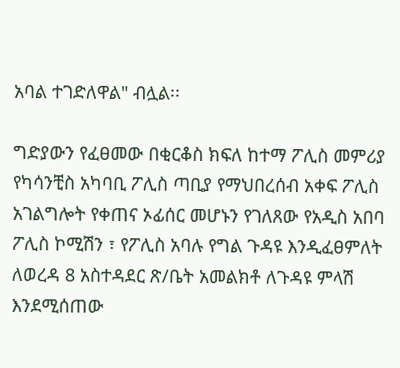አባል ተገድለዋል" ብሏል፡፡

ግድያውን የፈፀመው በቂርቆስ ክፍለ ከተማ ፖሊስ መምሪያ የካሳንቺስ አካባቢ ፖሊስ ጣቢያ የማህበረሰብ አቀፍ ፖሊስ አገልግሎት የቀጠና ኦፊሰር መሆኑን የገለጸው የአዲስ አበባ ፖሊስ ኮሚሽን ፣ የፖሊስ አባሉ የግል ጉዳዩ እንዲፈፀምለት ለወረዳ 8 አስተዳደር ጽ/ቤት አመልክቶ ለጉዳዩ ምላሽ እንደሚሰጠው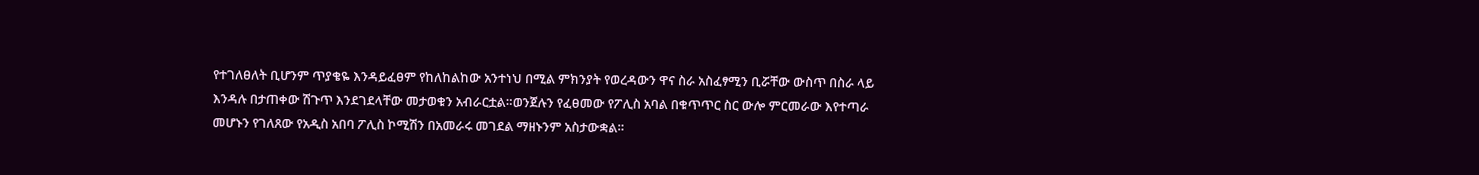የተገለፀለት ቢሆንም ጥያቄዬ እንዳይፈፀም የከለከልከው አንተነህ በሚል ምክንያት የወረዳውን ዋና ስራ አስፈፃሚን ቢሯቸው ውስጥ በስራ ላይ እንዳሉ በታጠቀው ሽጉጥ እንደገደላቸው መታወቁን አብራርቷል።ወንጀሉን የፈፀመው የፖሊስ አባል በቁጥጥር ስር ውሎ ምርመራው እየተጣራ መሆኑን የገለጸው የአዲስ አበባ ፖሊስ ኮሚሽን በአመራሩ መገደል ማዘኑንም አስታውቋል።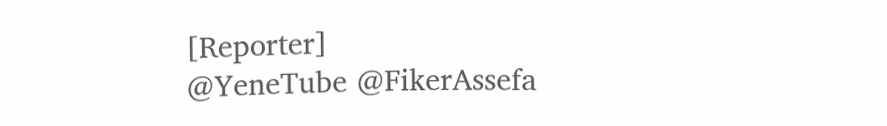[Reporter]
@YeneTube @FikerAssefa